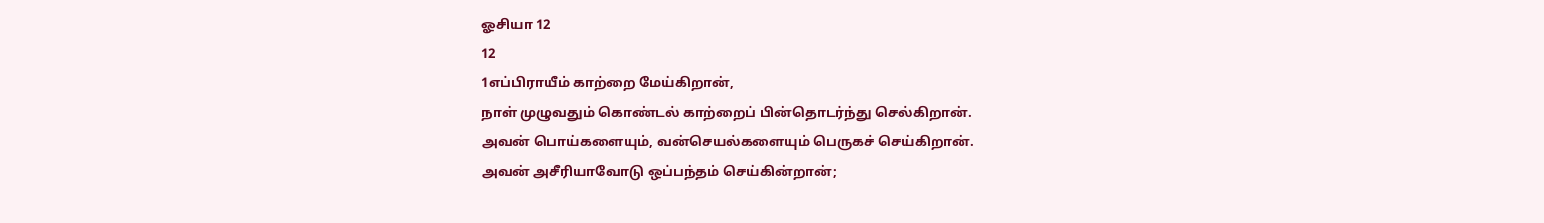ஓசியா 12
12
1எப்பிராயீம் காற்றை மேய்கிறான்,
நாள் முழுவதும் கொண்டல் காற்றைப் பின்தொடர்ந்து செல்கிறான்.
அவன் பொய்களையும், வன்செயல்களையும் பெருகச் செய்கிறான்.
அவன் அசீரியாவோடு ஒப்பந்தம் செய்கின்றான்;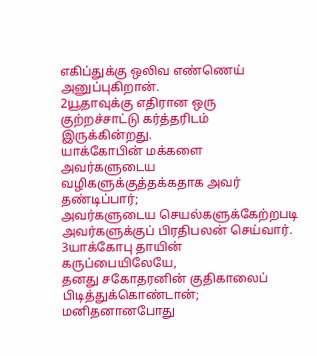எகிப்துக்கு ஒலிவ எண்ணெய் அனுப்புகிறான்.
2யூதாவுக்கு எதிரான ஒரு குற்றச்சாட்டு கர்த்தரிடம் இருக்கின்றது.
யாக்கோபின் மக்களை அவர்களுடைய வழிகளுக்குத்தக்கதாக அவர் தண்டிப்பார்;
அவர்களுடைய செயல்களுக்கேற்றபடி அவர்களுக்குப் பிரதிபலன் செய்வார்.
3யாக்கோபு தாயின் கருப்பையிலேயே,
தனது சகோதரனின் குதிகாலைப் பிடித்துக்கொண்டான்;
மனிதனானபோது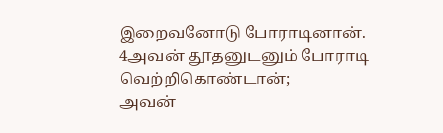இறைவனோடு போராடினான்.
4அவன் தூதனுடனும் போராடி வெற்றிகொண்டான்;
அவன்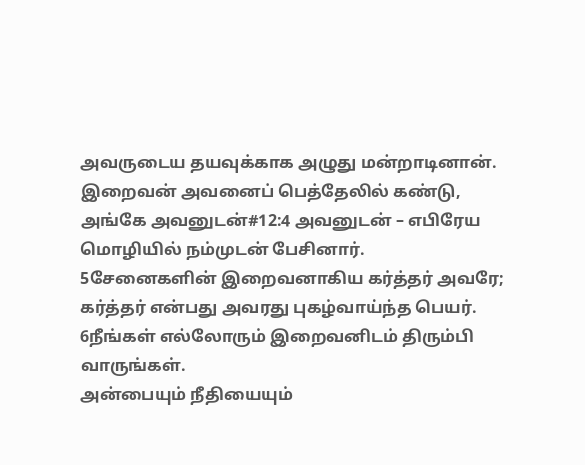அவருடைய தயவுக்காக அழுது மன்றாடினான்.
இறைவன் அவனைப் பெத்தேலில் கண்டு,
அங்கே அவனுடன்#12:4 அவனுடன் – எபிரேய மொழியில் நம்முடன் பேசினார்.
5சேனைகளின் இறைவனாகிய கர்த்தர் அவரே;
கர்த்தர் என்பது அவரது புகழ்வாய்ந்த பெயர்.
6நீங்கள் எல்லோரும் இறைவனிடம் திரும்பி வாருங்கள்.
அன்பையும் நீதியையும்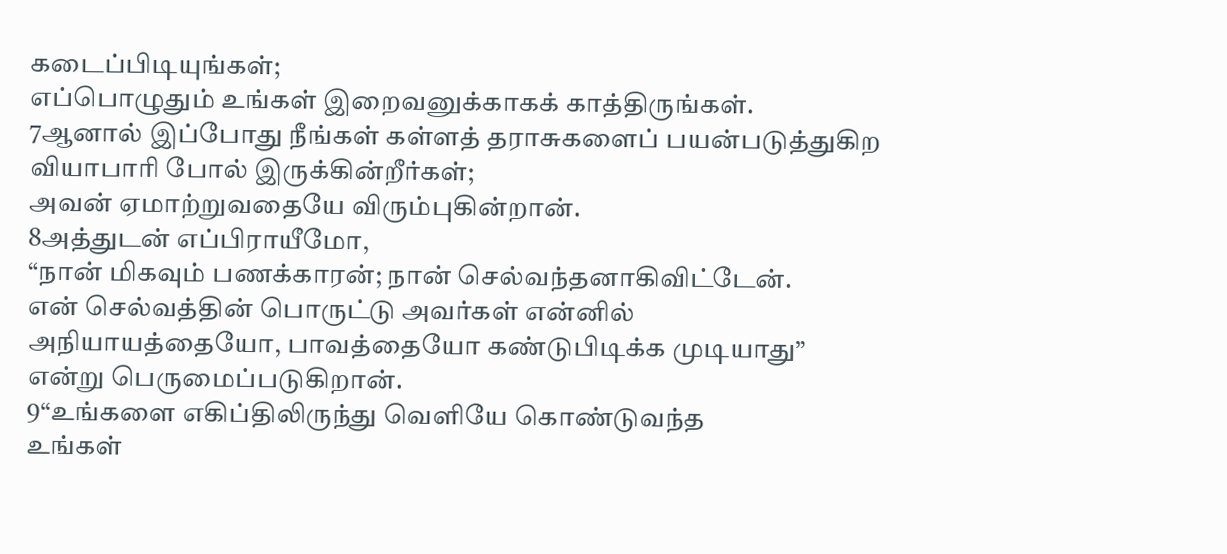கடைப்பிடியுங்கள்;
எப்பொழுதும் உங்கள் இறைவனுக்காகக் காத்திருங்கள்.
7ஆனால் இப்போது நீங்கள் கள்ளத் தராசுகளைப் பயன்படுத்துகிற
வியாபாரி போல் இருக்கின்றீர்கள்;
அவன் ஏமாற்றுவதையே விரும்புகின்றான்.
8அத்துடன் எப்பிராயீமோ,
“நான் மிகவும் பணக்காரன்; நான் செல்வந்தனாகிவிட்டேன்.
என் செல்வத்தின் பொருட்டு அவர்கள் என்னில்
அநியாயத்தையோ, பாவத்தையோ கண்டுபிடிக்க முடியாது”
என்று பெருமைப்படுகிறான்.
9“உங்களை எகிப்திலிருந்து வெளியே கொண்டுவந்த
உங்கள்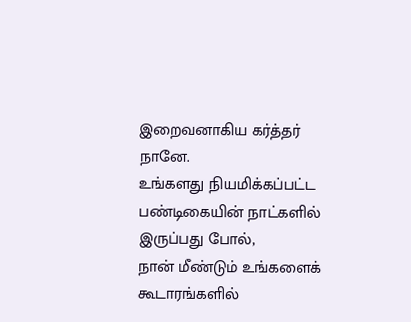இறைவனாகிய கர்த்தர் நானே.
உங்களது நியமிக்கப்பட்ட பண்டிகையின் நாட்களில் இருப்பது போல்,
நான் மீண்டும் உங்களைக் கூடாரங்களில்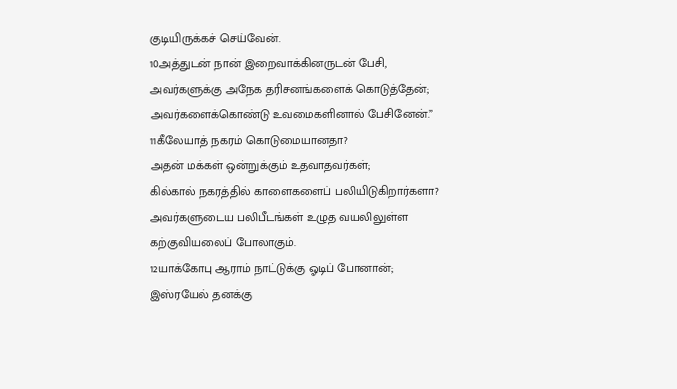குடியிருக்கச் செய்வேன்.
10அத்துடன் நான் இறைவாக்கினருடன் பேசி,
அவர்களுக்கு அநேக தரிசனங்களைக் கொடுத்தேன்;
அவர்களைக்கொண்டு உவமைகளினால் பேசினேன்.”
11கீலேயாத் நகரம் கொடுமையானதா?
அதன் மக்கள் ஒன்றுக்கும் உதவாதவர்கள்;
கில்கால் நகரத்தில் காளைகளைப் பலியிடுகிறார்களா?
அவர்களுடைய பலிபீடங்கள் உழுத வயலிலுள்ள
கற்குவியலைப் போலாகும்.
12யாக்கோபு ஆராம் நாட்டுக்கு ஓடிப் போனான்;
இஸ்ரயேல் தனக்கு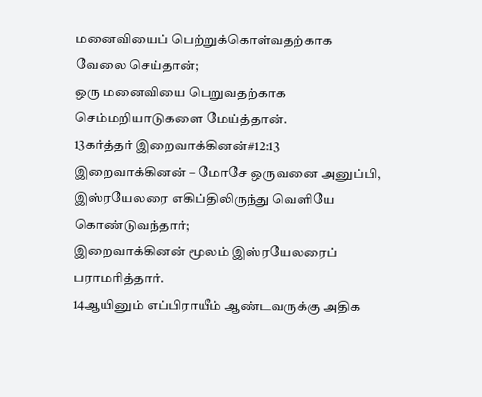மனைவியைப் பெற்றுக்கொள்வதற்காக வேலை செய்தான்;
ஒரு மனைவியை பெறுவதற்காக செம்மறியாடுகளை மேய்த்தான்.
13கர்த்தர் இறைவாக்கினன்#12:13 இறைவாக்கினன் – மோசே ஒருவனை அனுப்பி,
இஸ்ரயேலரை எகிப்திலிருந்து வெளியே கொண்டுவந்தார்;
இறைவாக்கினன் மூலம் இஸ்ரயேலரைப் பராமரித்தார்.
14ஆயினும் எப்பிராயீம் ஆண்டவருக்கு அதிக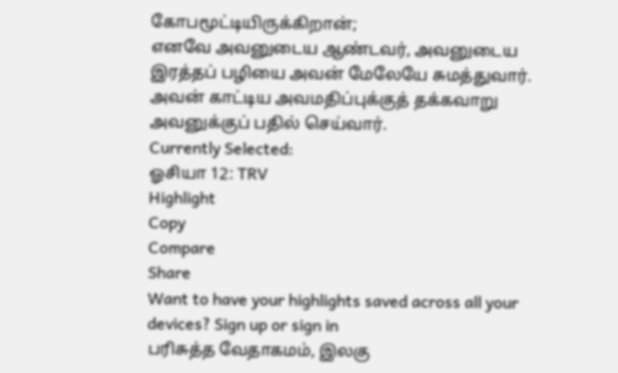கோபமூட்டியிருக்கிறான்;
எனவே அவனுடைய ஆண்டவர், அவனுடைய இரத்தப் பழியை அவன் மேலேயே சுமத்துவார்.
அவன் காட்டிய அவமதிப்புக்குத் தக்கவாறு அவனுக்குப் பதில் செய்வார்.
Currently Selected:
ஓசியா 12: TRV
Highlight
Copy
Compare
Share
Want to have your highlights saved across all your devices? Sign up or sign in
பரிசுத்த வேதாகமம், இலகு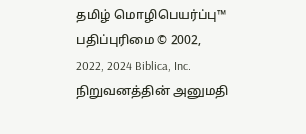தமிழ் மொழிபெயர்ப்பு™
பதிப்புரிமை © 2002, 2022, 2024 Biblica, Inc.
நிறுவனத்தின் அனுமதி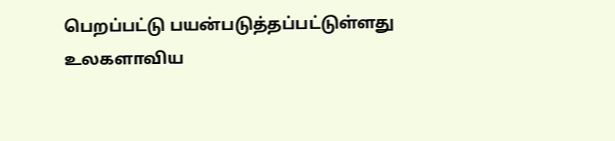பெறப்பட்டு பயன்படுத்தப்பட்டுள்ளது
உலகளாவிய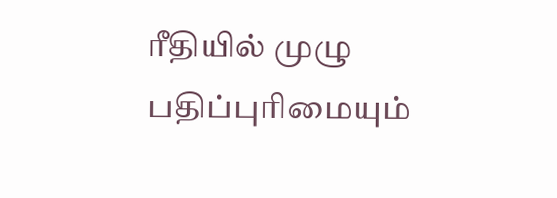ரீதியில் முழு பதிப்புரிமையும்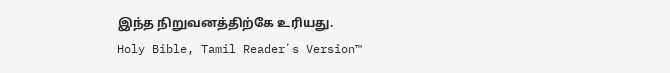இந்த நிறுவனத்திற்கே உரியது.
Holy Bible, Tamil Readerʼs Version™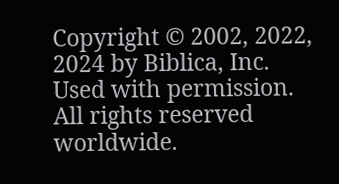Copyright © 2002, 2022, 2024 by Biblica, Inc.
Used with permission. All rights reserved worldwide.